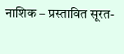नाशिक – प्रस्तावित सूरत-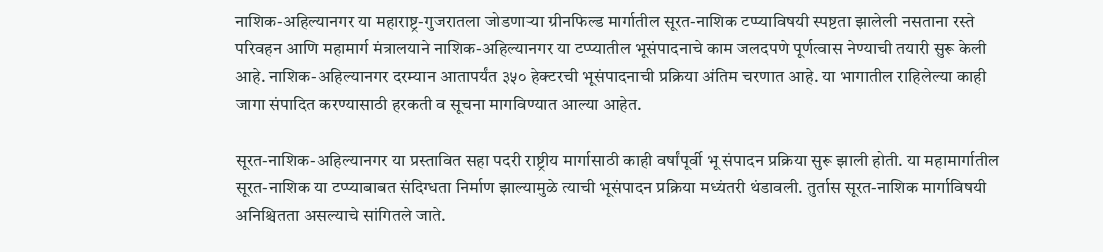नाशिक-अहिल्यानगर या महाराष्ट्र-गुजरातला जोडणाऱ्या ग्रीनफिल्ड मार्गातील सूरत-नाशिक टप्प्याविषयी स्पष्टता झालेली नसताना रस्ते परिवहन आणि महामार्ग मंत्रालयाने नाशिक-अहिल्यानगर या टप्प्यातील भूसंपादनाचे काम जलदपणे पूर्णत्वास नेण्याची तयारी सुरू केली आहे. नाशिक-अहिल्यानगर दरम्यान आतापर्यंत ३५० हेक्टरची भूसंपादनाची प्रक्रिया अंतिम चरणात आहे. या भागातील राहिलेल्या काही जागा संपादित करण्यासाठी हरकती व सूचना मागविण्यात आल्या आहेत.

सूरत-नाशिक-अहिल्यानगर या प्रस्तावित सहा पदरी राष्ट्रीय मार्गासाठी काही वर्षांपूर्वी भू संपादन प्रक्रिया सुरू झाली होती. या महामार्गातील सूरत-नाशिक या टप्प्याबाबत संदिग्धता निर्माण झाल्यामुळे त्याची भूसंपादन प्रक्रिया मध्यंतरी थंडावली. तुर्तास सूरत-नाशिक मार्गाविषयी अनिश्चितता असल्याचे सांगितले जाते.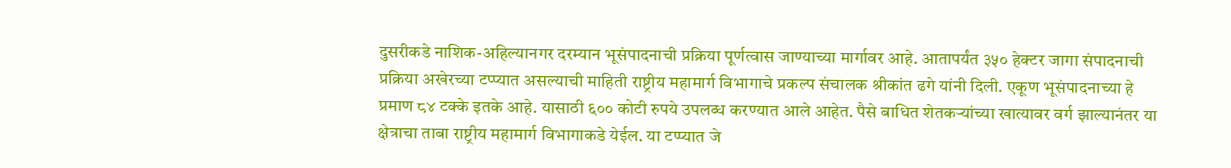दुसरीकडे नाशिक-अहिल्यानगर दरम्यान भूसंपादनाची प्रक्रिया पूर्णत्वास जाण्याच्या मार्गावर आहे. आतापर्यंत ३५० हेक्टर जागा संपादनाची प्रक्रिया अखेरच्या टप्प्यात असल्याची माहिती राष्ट्रीय महामार्ग विभागाचे प्रकल्प संचालक श्रीकांत ढगे यांनी दिली. एकूण भूसंपादनाच्या हे प्रमाण ८४ टक्के इतके आहे. यासाठी ६०० कोटी रुपये उपलब्ध करण्यात आले आहेत. पैसे बाधित शेतकऱ्यांच्या खात्यावर वर्ग झाल्यानंतर या क्षेत्राचा ताबा राष्ट्रीय महामार्ग विभागाकडे येईल. या टप्प्यात जे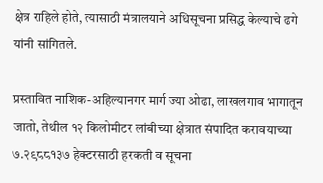क्षेत्र राहिले होते, त्यासाठी मंत्रालयाने अधिसूचना प्रसिद्ध केल्याचे ढगे यांनी सांगितले.

प्रस्तावित नाशिक-अहिल्यानगर मार्ग ज्या ओढा, लाखलगाव भागातून जातो, तेथील १२ किलोमीटर लांबीच्या क्षेत्रात संपादित करावयाच्या ७.२९८८१३७ हेक्टरसाठी हरकती व सूचना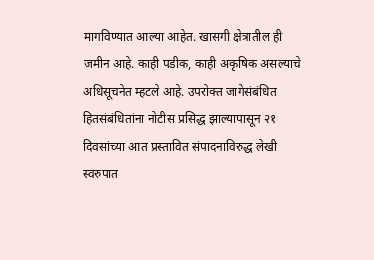मागविण्यात आल्या आहेत. खासगी क्षेत्रातील ही जमीन आहे. काही पडीक, काही अकृषिक असल्याचे अधिसूचनेत म्हटले आहे. उपरोक्त जागेसंबंधित हितसंबंधितांना नोटीस प्रसिद्ध झाल्यापासून २१ दिवसांच्या आत प्रस्तावित संपादनाविरुद्ध लेखी स्वरुपात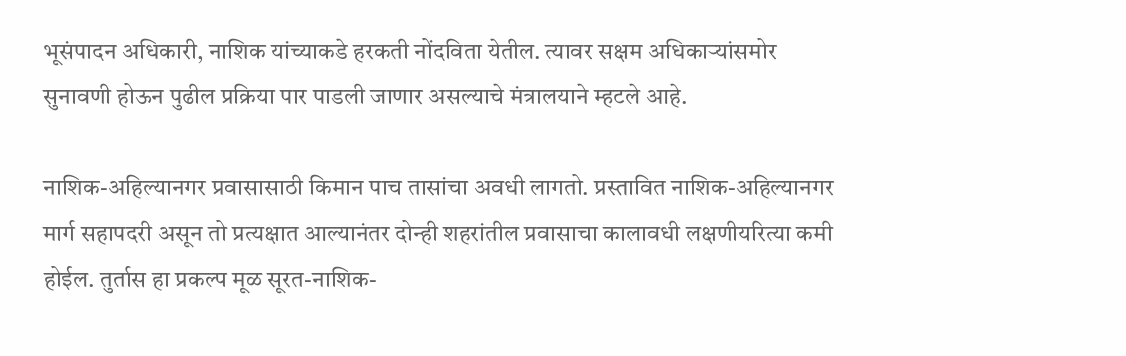भूसंपादन अधिकारी, नाशिक यांच्याकडे हरकती नोंदविता येतील. त्यावर सक्षम अधिकाऱ्यांसमोर सुनावणी होऊन पुढील प्रक्रिया पार पाडली जाणार असल्याचे मंत्रालयाने म्हटले आहे.

नाशिक-अहिल्यानगर प्रवासासाठी किमान पाच तासांचा अवधी लागतो. प्रस्तावित नाशिक-अहिल्यानगर मार्ग सहापदरी असून तो प्रत्यक्षात आल्यानंतर दोन्ही शहरांतील प्रवासाचा कालावधी लक्षणीयरित्या कमी होईल. तुर्तास हा प्रकल्प मूळ सूरत-नाशिक-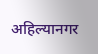अहिल्यानगर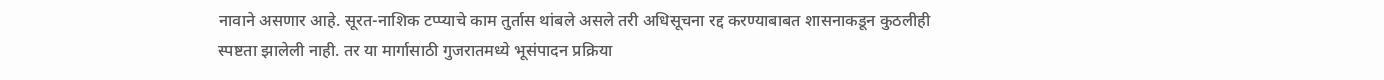नावाने असणार आहे. सूरत-नाशिक टप्प्याचे काम तुर्तास थांबले असले तरी अधिसूचना रद्द करण्याबाबत शासनाकडून कुठलीही स्पष्टता झालेली नाही. तर या मार्गासाठी गुजरातमध्ये भूसंपादन प्रक्रिया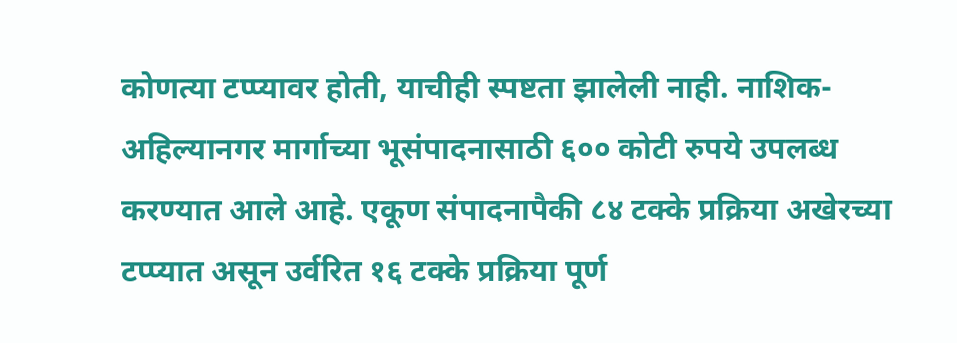कोणत्या टप्प्यावर होती, याचीही स्पष्टता झालेली नाही. नाशिक-अहिल्यानगर मार्गाच्या भूसंपादनासाठी ६०० कोटी रुपये उपलब्ध करण्यात आले आहे. एकूण संपादनापैकी ८४ टक्के प्रक्रिया अखेरच्या टप्प्यात असून उर्वरित १६ टक्के प्रक्रिया पूर्ण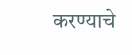करण्याचे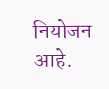नियोजन आहे.